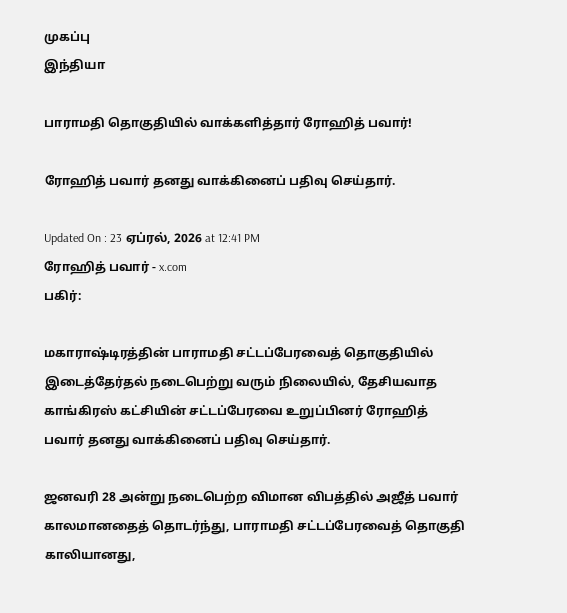முகப்பு
இந்தியா

பாராமதி தொகுதியில் வாக்களித்தார் ரோஹித் பவார்!

ரோஹித் பவார் தனது வாக்கினைப் பதிவு செய்தார்.

Updated On : 23 ஏப்ரல், 2026 at 12:41 PM
ரோஹித் பவார் - x.com
பகிர்:

மகாராஷ்டிரத்தின் பாராமதி சட்டப்பேரவைத் தொகுதியில் இடைத்தேர்தல் நடைபெற்று வரும் நிலையில், தேசியவாத காங்கிரஸ் கட்சியின் சட்டப்பேரவை உறுப்பினர் ரோஹித் பவார் தனது வாக்கினைப் பதிவு செய்தார்.

ஜனவரி 28 அன்று நடைபெற்ற விமான விபத்தில் அஜீத் பவார் காலமானதைத் தொடர்ந்து, பாராமதி சட்டப்பேரவைத் தொகுதி காலியானது,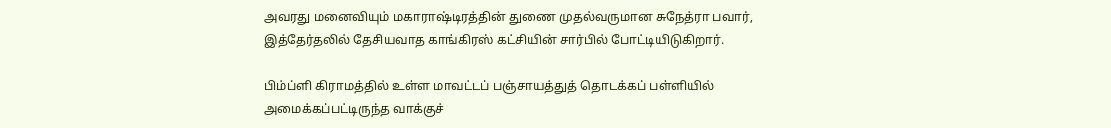அவரது மனைவியும் மகாராஷ்டிரத்தின் துணை முதல்வருமான சுநேத்ரா பவார், இத்தேர்தலில் தேசியவாத காங்கிரஸ் கட்சியின் சார்பில் போட்டியிடுகிறார்.

பிம்ப்ளி கிராமத்தில் உள்ள மாவட்டப் பஞ்சாயத்துத் தொடக்கப் பள்ளியில் அமைக்கப்பட்டிருந்த வாக்குச்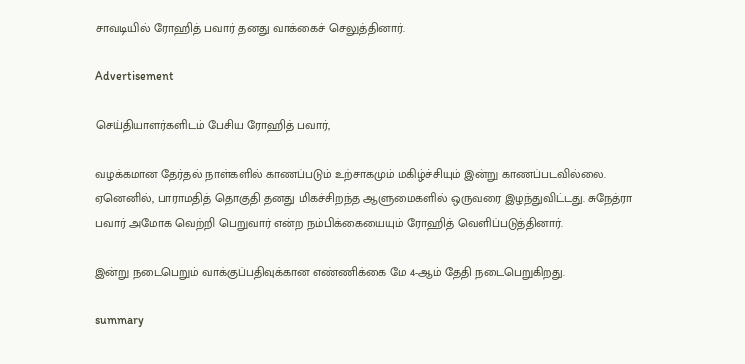சாவடியில் ரோஹித் பவார் தனது வாக்கைச் செலுத்தினார்.

Advertisement

செய்தியாளர்களிடம் பேசிய ரோஹித் பவார்,

வழக்கமான தேர்தல் நாள்களில் காணப்படும் உற்சாகமும் மகிழ்ச்சியும் இன்று காணப்படவில்லை. ஏனெனில், பாராமதித் தொகுதி தனது மிகச்சிறந்த ஆளுமைகளில் ஒருவரை இழந்துவிட்டது. சுநேத்ரா பவார் அமோக வெற்றி பெறுவார் என்ற நம்பிக்கையையும் ரோஹித் வெளிப்படுத்தினார்.

இன்று நடைபெறும் வாக்குப்பதிவுக்கான எண்ணிக்கை மே 4-ஆம் தேதி நடைபெறுகிறது.

summary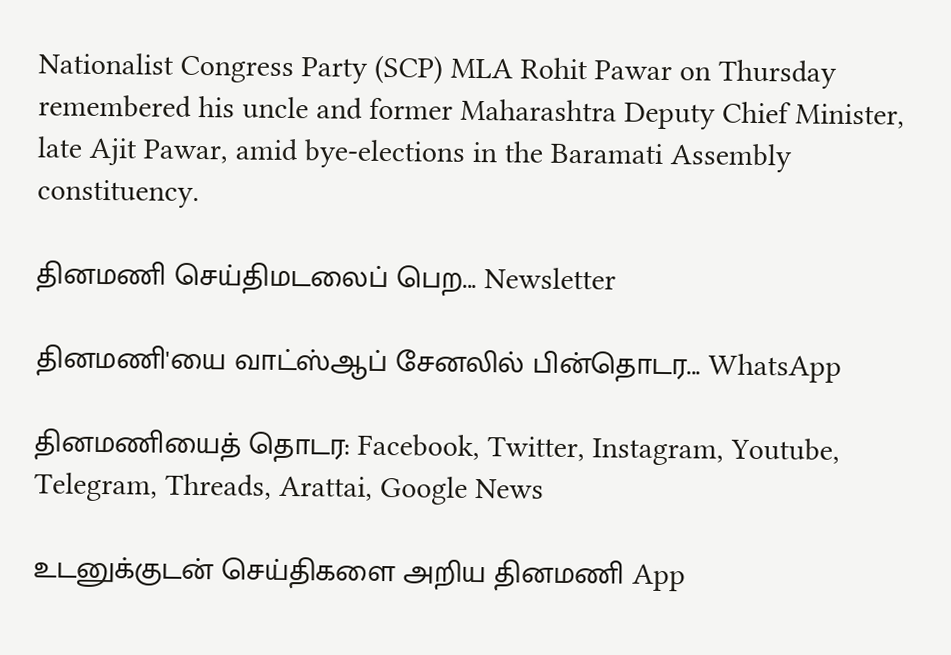Nationalist Congress Party (SCP) MLA Rohit Pawar on Thursday remembered his uncle and former Maharashtra Deputy Chief Minister, late Ajit Pawar, amid bye-elections in the Baramati Assembly constituency.

தினமணி செய்திமடலைப் பெற... Newsletter

தினமணி'யை வாட்ஸ்ஆப் சேனலில் பின்தொடர... WhatsApp

தினமணியைத் தொடர: Facebook, Twitter, Instagram, Youtube, Telegram, Threads, Arattai, Google News

உடனுக்குடன் செய்திகளை அறிய தினமணி App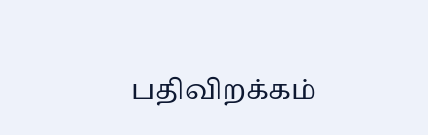பதிவிறக்கம்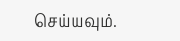செய்யவும்.